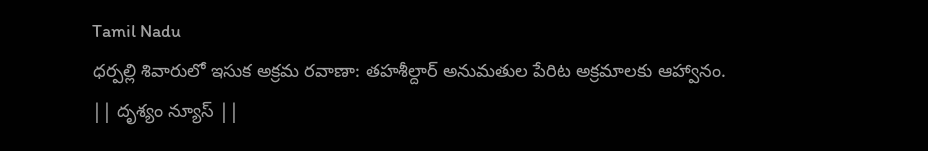Tamil Nadu
ధర్పల్లి శివారులో ఇసుక అక్రమ రవాణా: తహశీల్దార్ అనుమతుల పేరిట అక్రమాలకు ఆహ్వానం.
|| దృశ్యం న్యూస్ ||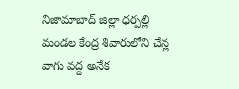నిజామాబాద్ జిల్లా ధర్పల్లి మండల కేంద్ర శివారులోని చేన్ల వాగు వద్ద అనేక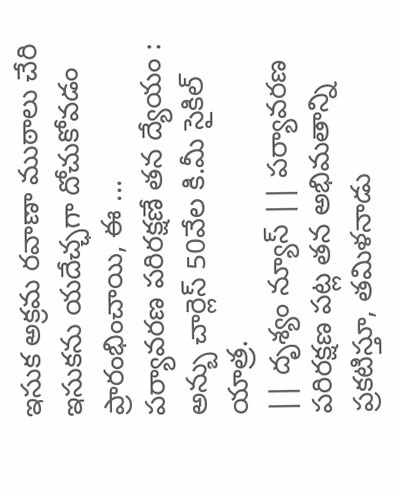ఇసుక అక్రమ రవాణా ముఠాలు చేరి ఇసుకను యదేచ్ఛగా దోచుకోవడం ప్రారంభించాయి, ఈ ...
పర్యావరణ పరిరక్షణే తన ద్యేయం : అన్బు చార్లెస్ 50వేల కి.మీ సైకిల్ యాత్ర.
|| దృశ్యం న్యూస్ || పర్యావరణ పరిరక్షణ పట్ల తన అభిమతాన్ని ప్రకటిస్తూ, తమిళనాడు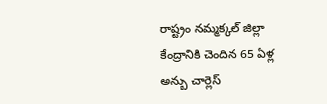రాష్ట్రం నమ్మక్కల్ జిల్లా కేంద్రానికి చెందిన 65 ఏళ్ల అన్బు చార్లెస్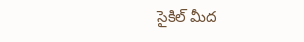సైకిల్ మీద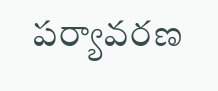పర్యావరణ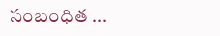సంబంధిత ...